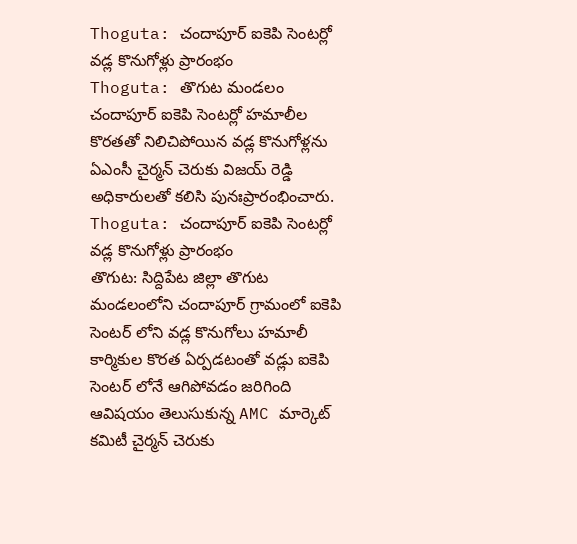Thoguta: చందాపూర్ ఐకెపి సెంటర్లో వడ్ల కొనుగోళ్లు ప్రారంభం
Thoguta: తొగుట మండలం చందాపూర్ ఐకెపి సెంటర్లో హమాలీల కొరతతో నిలిచిపోయిన వడ్ల కొనుగోళ్లను ఏఎంసీ చైర్మన్ చెరుకు విజయ్ రెడ్డి అధికారులతో కలిసి పునఃప్రారంభించారు.
Thoguta: చందాపూర్ ఐకెపి సెంటర్లో వడ్ల కొనుగోళ్లు ప్రారంభం
తొగుట: సిద్దిపేట జిల్లా తొగుట మండలంలోని చందాపూర్ గ్రామంలో ఐకెపి సెంటర్ లోని వడ్ల కొనుగోలు హమాలీ కార్మికుల కొరత ఏర్పడటంతో వడ్లు ఐకెపి సెంటర్ లోనే ఆగిపోవడం జరిగింది ఆవిషయం తెలుసుకున్న AMC మార్కెట్ కమిటీ చైర్మన్ చెరుకు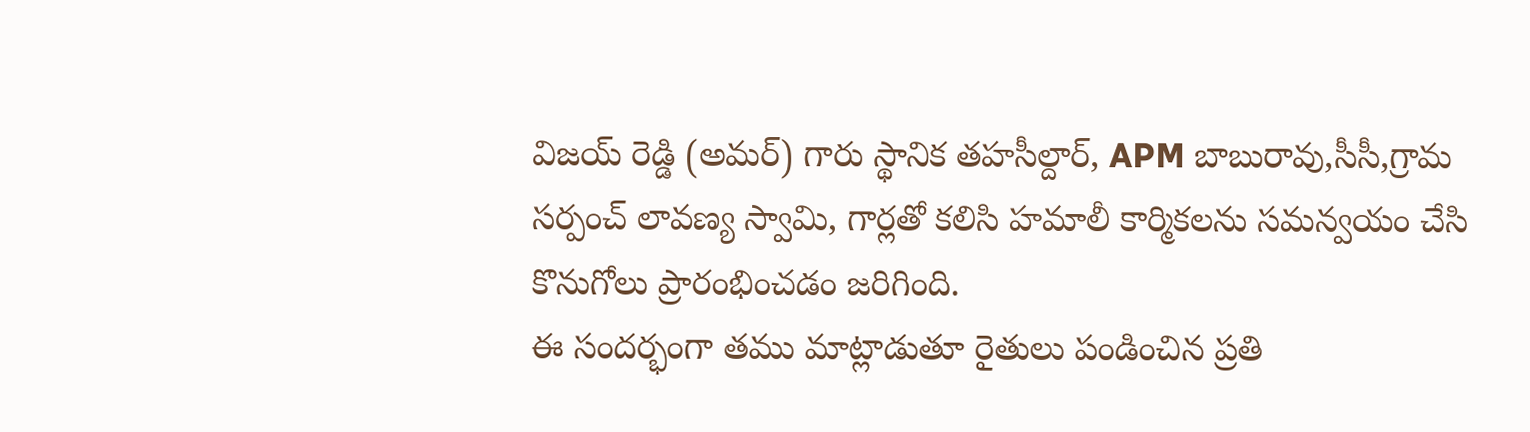విజయ్ రెడ్డి (అమర్) గారు స్థానిక తహసీల్దార్, APM బాబురావు,సీసీ,గ్రామ సర్పంచ్ లావణ్య స్వామి, గార్లతో కలిసి హమాలీ కార్మికలను సమన్వయం చేసి కొనుగోలు ప్రారంభించడం జరిగింది.
ఈ సందర్భంగా తము మాట్లాడుతూ రైతులు పండించిన ప్రతి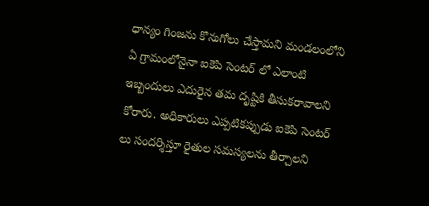ధాన్యం గింజను కొనుగోలు చేస్తామని మండలంలోని ఏ గ్రామంలోనైనా ఐకెపి సెంటర్ లో ఎలాంటి ఇబ్బందులు ఎదురైన తమ దృష్టికి తీసుకరావాలని కోరారు. అధికారులు ఎప్పటికప్పుడు ఐకెపి సెంటర్ లు సందర్శిస్తూ రైతుల సమస్యలను తీర్చాలని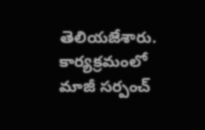తెలియజేశారు. కార్యక్రమంలో మాజీ సర్పంచ్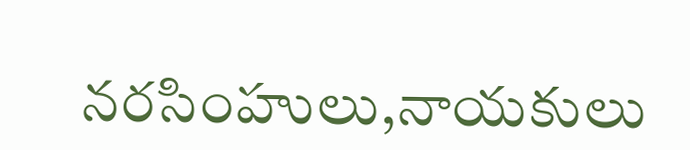నరసింహులు,నాయకులు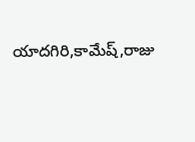యాదగిరి,కామేష్,రాజు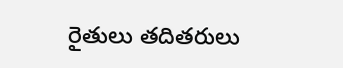రైతులు తదితరులు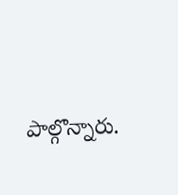పాల్గొన్నారు.